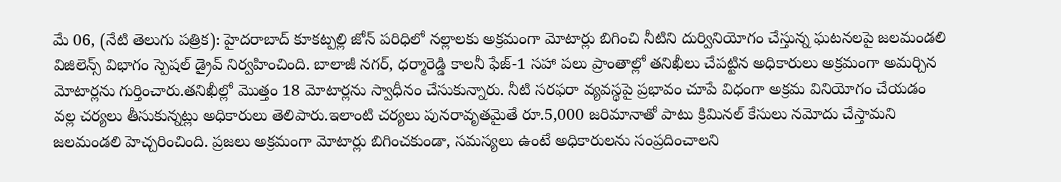మే 06, (నేటి తెలుగు పత్రిక): హైదరాబాద్ కూకట్పల్లి జోన్ పరిధిలో నల్లాలకు అక్రమంగా మోటార్లు బిగించి నీటిని దుర్వినియోగం చేస్తున్న ఘటనలపై జలమండలి విజిలెన్స్ విభాగం స్పెషల్ డ్రైవ్ నిర్వహించింది. బాలాజీ నగర్, ధర్మారెడ్డి కాలనీ ఫేజ్-1 సహా పలు ప్రాంతాల్లో తనిఖీలు చేపట్టిన అధికారులు అక్రమంగా అమర్చిన మోటార్లను గుర్తించారు.తనిఖీల్లో మొత్తం 18 మోటార్లను స్వాధీనం చేసుకున్నారు. నీటి సరఫరా వ్యవస్థపై ప్రభావం చూపే విధంగా అక్రమ వినియోగం చేయడం వల్ల చర్యలు తీసుకున్నట్లు అధికారులు తెలిపారు.ఇలాంటి చర్యలు పునరావృతమైతే రూ.5,000 జరిమానాతో పాటు క్రిమినల్ కేసులు నమోదు చేస్తామని జలమండలి హెచ్చరించింది. ప్రజలు అక్రమంగా మోటార్లు బిగించకుండా, సమస్యలు ఉంటే అధికారులను సంప్రదించాలని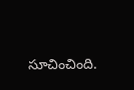సూచించింది.